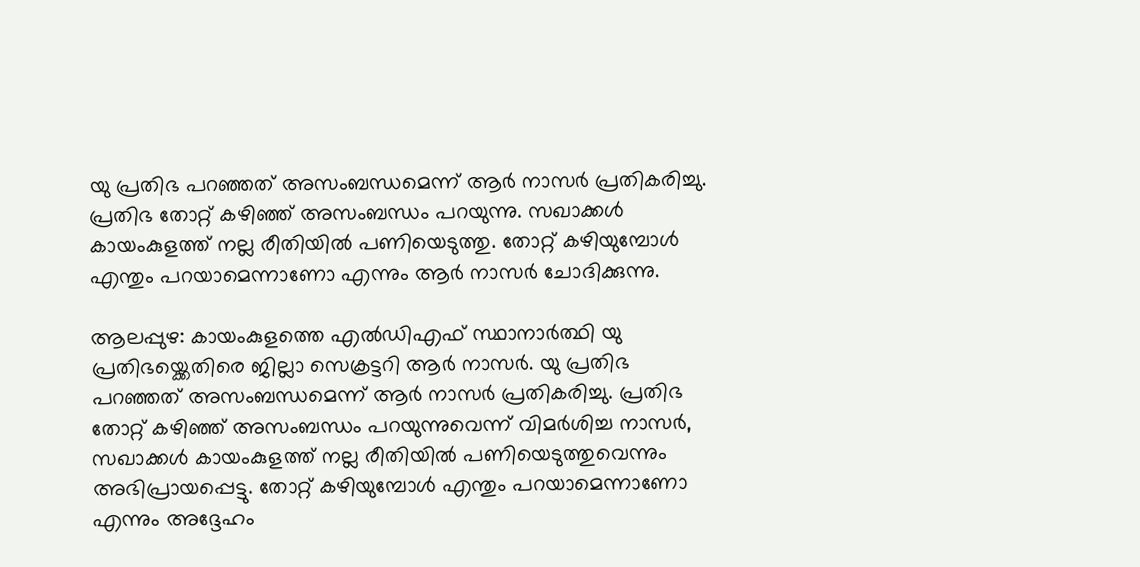യു പ്രതിഭ പറഞ്ഞത് അസംബന്ധമെന്ന് ആർ നാസർ പ്രതികരിച്ചു. പ്രതിഭ തോറ്റ് കഴിഞ്ഞ് അസംബന്ധം പറയുന്നു. സഖാക്കൾ കായംകുളത്ത് നല്ല രീതിയിൽ പണിയെടുത്തു. തോറ്റ് കഴിയുമ്പോൾ എന്തും പറയാമെന്നാണോ എന്നും ആർ നാസർ ചോദിക്കുന്നു.

ആലപ്പുഴ: കായംകുളത്തെ എല്‍ഡിഎഫ് സ്ഥാനാർത്ഥി യു പ്രതിഭയ്ക്കെതിരെ ജില്ലാ സെക്രട്ടറി ആർ നാസർ. യു പ്രതിഭ പറഞ്ഞത് അസംബന്ധമെന്ന് ആർ നാസർ പ്രതികരിച്ചു. പ്രതിഭ തോറ്റ് കഴിഞ്ഞ് അസംബന്ധം പറയുന്നുവെന്ന് വിമര്‍ശിച്ച നാസര്‍, സഖാക്കൾ കായംകുളത്ത് നല്ല രീതിയിൽ പണിയെടുത്തുവെന്നും അഭിപ്രായപ്പെട്ടു. തോറ്റ് കഴിയുമ്പോൾ എന്തും പറയാമെന്നാണോ എന്നും അദ്ദേഹം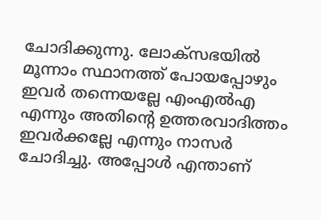ചോദിക്കുന്നു. ലോക്സഭയിൽ മൂന്നാം സ്ഥാനത്ത് പോയപ്പോഴും ഇവർ തന്നെയല്ലേ എംഎൽഎ എന്നും അതിന്റെ ഉത്തരവാദിത്തം ഇവർക്കല്ലേ എന്നും നാസര്‍ ചോദിച്ചു. അപ്പോൾ എന്താണ്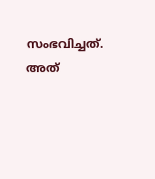സംഭവിച്ചത്. അത്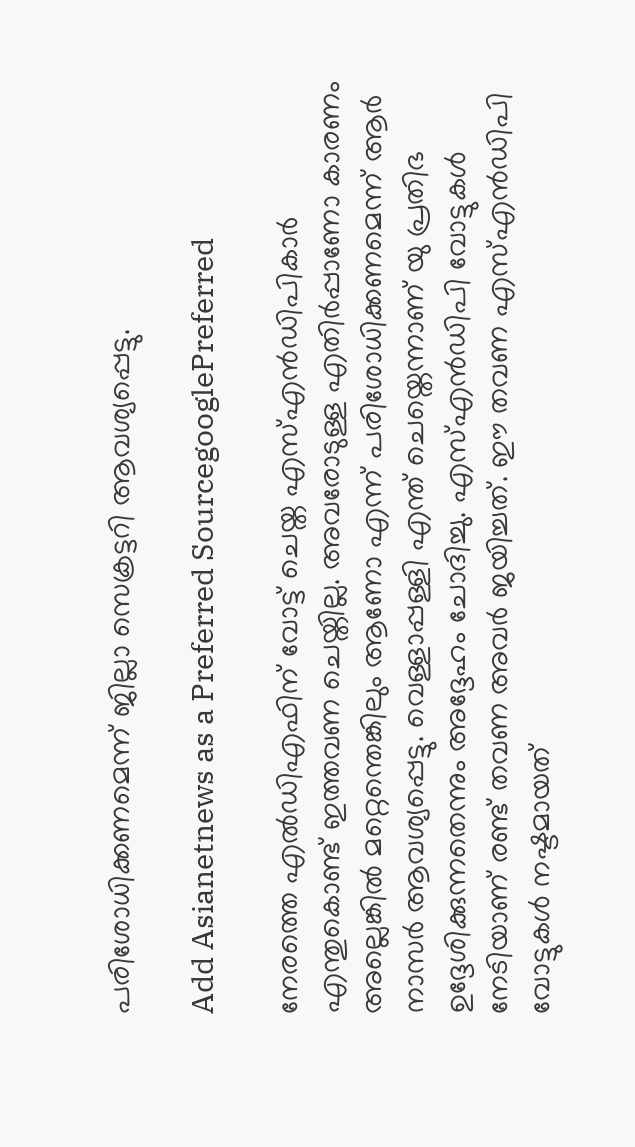പരിശോധിക്കണമെന്ന് ജില്ലാ സെക്രട്ടറി ആവശ്യപ്പെട്ടു.

Add Asianetnews as a Preferred SourcegooglePreferred

നേരത്തെ എല്‍ഡിഎഫിന് വോട്ട് ചെയ്ത എസ്എന്‍ഡിപികാർ എന്തുകൊണ്ട് ഇത്തവണ ചെയ്തില്ല. അവരോടുള്ള എതിർപ്പാണോ കാരണം അല്ലെങ്കില്‍ മറ്റെന്തെങ്കിലും ആണോ എന്ന് പരിശോധിക്കണമെന്ന് ആർ നാസർ ആവശ്യപ്പെട്ടു. വെള്ളാപ്പള്ളി എന്ത് ചെയ്തെന്നാണ് യു പ്രതിഭ ഉദ്ദേശിക്കുന്നതെന്നും അദ്ദേഹം ചോദിച്ചു. എസ്എൻഡിപി വോട്ടുകൾ നേടിയാണ് രണ്ട് തവണ അവർ ജയിച്ചത്. ഈ തവണ എസ്എൻഡിപി വോട്ടുകൾ നഷ്ടമായത്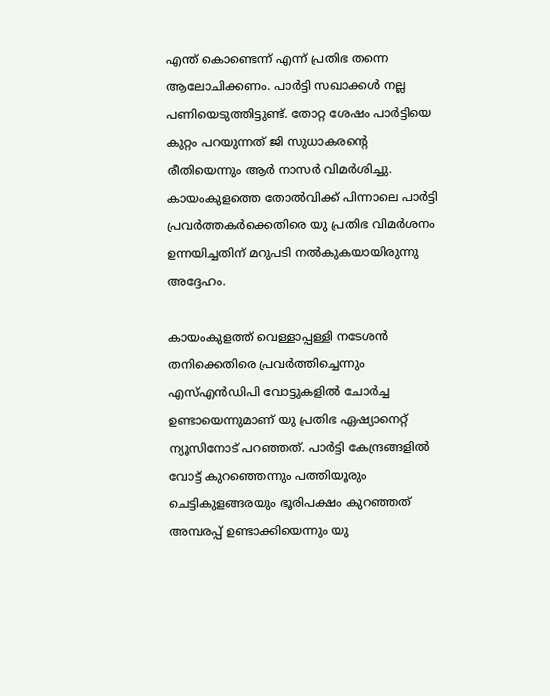എന്ത് കൊണ്ടെന്ന് എന്ന് പ്രതിഭ തന്നെ ആലോചിക്കണം. പാർട്ടി സഖാക്കൾ നല്ല പണിയെടുത്തിട്ടുണ്ട്. തോറ്റ ശേഷം പാർട്ടിയെ കുറ്റം പറയുന്നത് ജി സുധാകരന്റെ രീതിയെന്നും ആർ നാസർ വിമര്‍ശിച്ചു. കായംകുളത്തെ തോൽവിക്ക് പിന്നാലെ പാര്‍ട്ടി പ്രവര്‍ത്തകര്‍ക്കെതിരെ യു പ്രതിഭ വിമര്‍ശനം ഉന്നയിച്ചതിന് മറുപടി നല്‍കുകയായിരുന്നു അദ്ദേഹം.

കായംകുളത്ത് വെള്ളാപ്പള്ളി നടേശൻ തനിക്കെതിരെ പ്രവർത്തിച്ചെന്നും എസ്എന്‍ഡിപി വോട്ടുകളിൽ ചോർച്ച ഉണ്ടായെന്നുമാണ് യു പ്രതിഭ ഏഷ്യാനെറ്റ് ന്യൂസിനോട് പറഞ്ഞത്. പാർട്ടി കേന്ദ്രങ്ങളിൽ വോട്ട് കുറഞ്ഞെന്നും പത്തിയൂരും ചെട്ടികുളങ്ങരയും ഭൂരിപക്ഷം കുറഞ്ഞത് അമ്പരപ്പ് ഉണ്ടാക്കിയെന്നും യു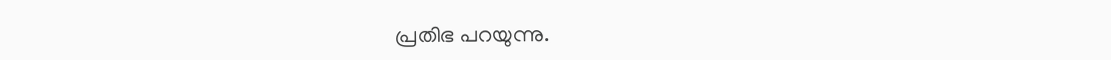പ്രതിഭ പറയുന്നു.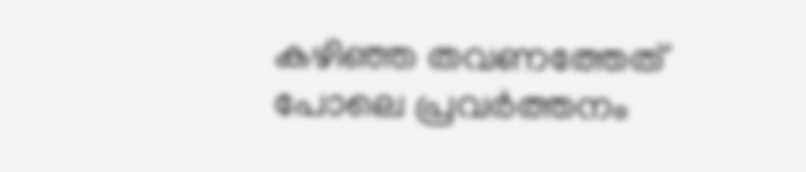കഴിഞ്ഞ തവണത്തേത് പോലെ പ്രവർത്തനം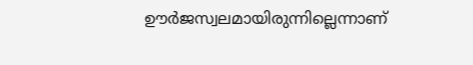ഊർജസ്വലമായിരുന്നില്ലെന്നാണ്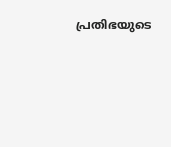പ്രതിഭയുടെ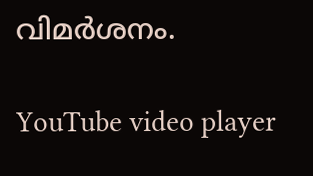വിമര്‍ശനം.

YouTube video player